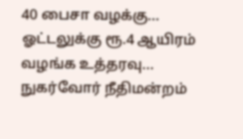40 பைசா வழக்கு... ஓட்டலுக்கு ரூ.4 ஆயிரம் வழங்க உத்தரவு... நுகர்வோர் நீதிமன்றம்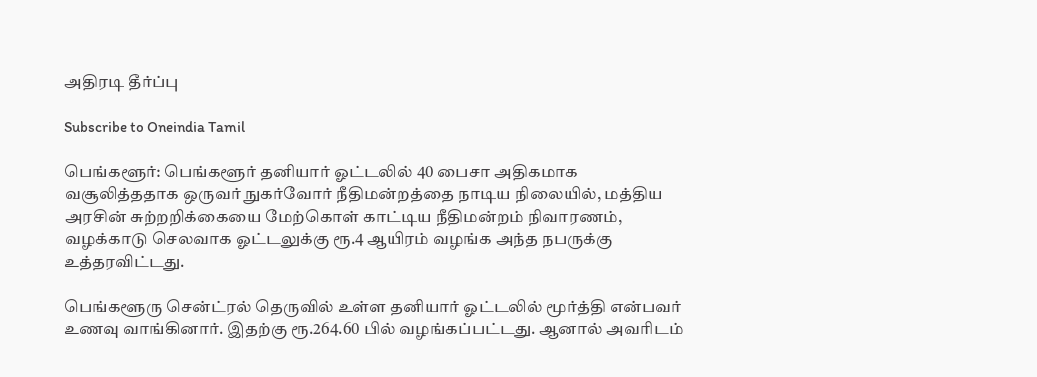அதிரடி தீர்ப்பு

Subscribe to Oneindia Tamil

பெங்களூர்: பெங்களூர் தனியார் ஓட்டலில் 40 பைசா அதிகமாக வசூலித்ததாக ஒருவர் நுகர்வோர் நீதிமன்றத்தை நாடிய நிலையில், மத்திய அரசின் சுற்றறிக்கையை மேற்கொள் காட்டிய நீதிமன்றம் நிவாரணம், வழக்காடு செலவாக ஓட்டலுக்கு ரூ.4 ஆயிரம் வழங்க அந்த நபருக்கு உத்தரவிட்டது.

பெங்களூரு சென்ட்ரல் தெருவில் உள்ள தனியார் ஓட்டலில் மூர்த்தி என்பவர் உணவு வாங்கினார். இதற்கு ரூ.264.60 பில் வழங்கப்பட்டது. ஆனால் அவரிடம்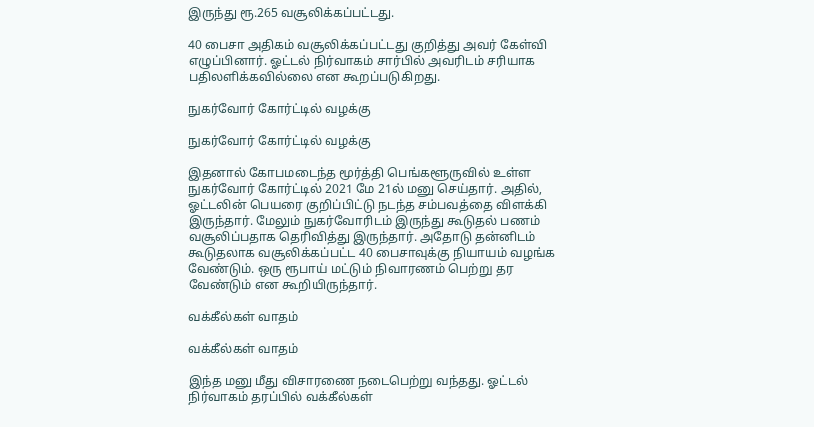இருந்து ரூ.265 வசூலிக்கப்பட்டது.

40 பைசா அதிகம் வசூலிக்கப்பட்டது குறித்து அவர் கேள்வி எழுப்பினார். ஓட்டல் நிர்வாகம் சார்பில் அவரிடம் சரியாக பதிலளிக்கவில்லை என கூறப்படுகிறது.

நுகர்வோர் கோர்ட்டில் வழக்கு

நுகர்வோர் கோர்ட்டில் வழக்கு

இதனால் கோபமடைந்த மூர்த்தி பெங்களூருவில் உள்ள நுகர்வோர் கோர்ட்டில் 2021 மே 21ல் மனு செய்தார். அதில், ஓட்டலின் பெயரை குறிப்பிட்டு நடந்த சம்பவத்தை விளக்கி இருந்தார். மேலும் நுகர்வோரிடம் இருந்து கூடுதல் பணம் வசூலிப்பதாக தெரிவித்து இருந்தார். அதோடு தன்னிடம் கூடுதலாக வசூலிக்கப்பட்ட 40 பைசாவுக்கு நியாயம் வழங்க வேண்டும். ஒரு ரூபாய் மட்டும் நிவாரணம் பெற்று தர வேண்டும் என கூறியிருந்தார்.

வக்கீல்கள் வாதம்

வக்கீல்கள் வாதம்

இந்த மனு மீது விசாரணை நடைபெற்று வந்தது. ஓட்டல் நிர்வாகம் தரப்பில் வக்கீல்கள்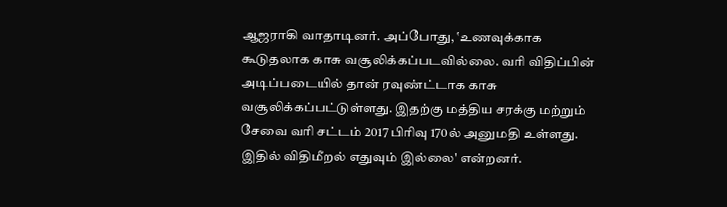ஆஜராகி வாதாடினர். அப்போது, ‛உணவுக்காக கூடுதலாக காசு வசூலிக்கப்படவில்லை. வரி விதிப்பின் அடிப்படையில் தான் ரவுண்ட்டாக காசு வசூலிக்கப்பட்டுள்ளது. இதற்கு மத்திய சரக்கு மற்றும் சேவை வரி சட்டம் 2017 பிரிவு 170ல் அனுமதி உள்ளது. இதில் விதிமீறல் எதுவும் இல்லை' என்றனர்.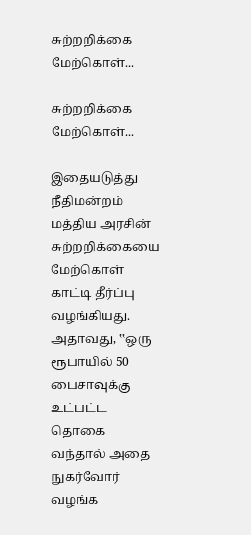சுற்றறிக்கை மேற்கொள்...

சுற்றறிக்கை மேற்கொள்...

இதையடுத்து நீதிமன்றம் மத்திய அரசின் சுற்றறிக்கையை மேற்கொள் காட்டி தீர்ப்பு வழங்கியது. அதாவது, ‛‛ஒரு ரூபாயில் 50 பைசாவுக்கு உட்பட்ட தொகை வந்தால் அதை நுகர்வோர் வழங்க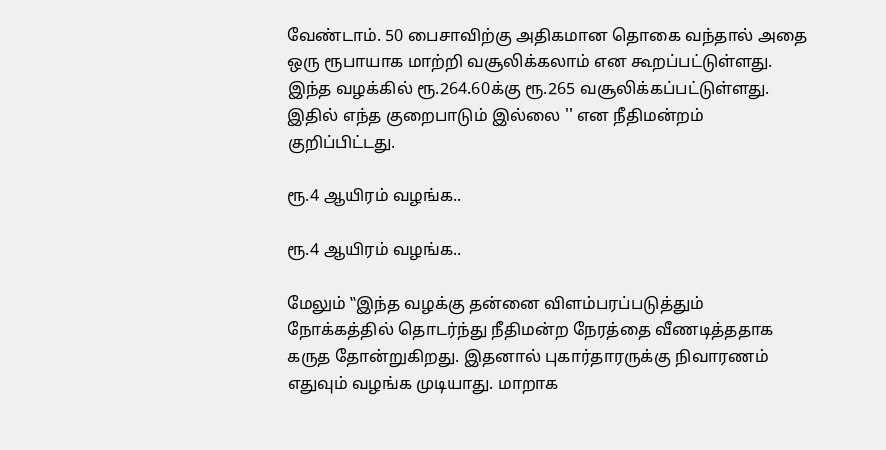வேண்டாம். 50 பைசாவிற்கு அதிகமான தொகை வந்தால் அதை ஒரு ரூபாயாக மாற்றி வசூலிக்கலாம் என கூறப்பட்டுள்ளது. இந்த வழக்கில் ரூ.264.60க்கு ரூ.265 வசூலிக்கப்பட்டுள்ளது. இதில் எந்த குறைபாடும் இல்லை '' என நீதிமன்றம் குறிப்பிட்டது.

ரூ.4 ஆயிரம் வழங்க..

ரூ.4 ஆயிரம் வழங்க..

மேலும் ‛‛இந்த வழக்கு தன்னை விளம்பரப்படுத்தும் நோக்கத்தில் தொடர்ந்து நீதிமன்ற நேரத்தை வீணடித்ததாக கருத தோன்றுகிறது. இதனால் புகார்தாரருக்கு நிவாரணம் எதுவும் வழங்க முடியாது. மாறாக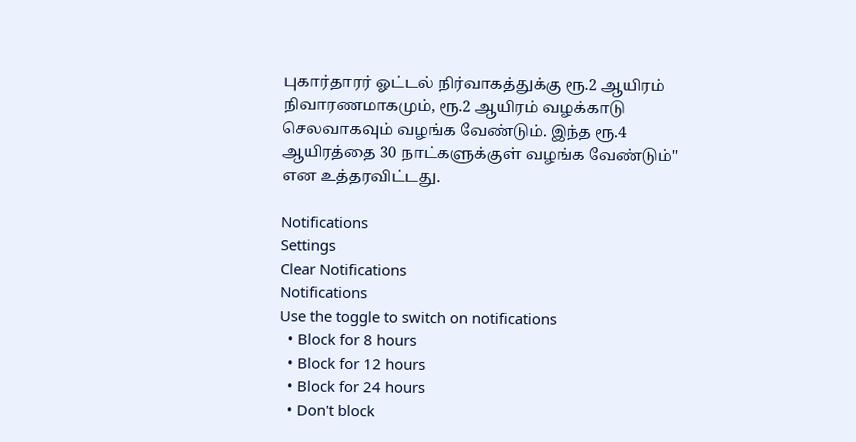புகார்தாரர் ஓட்டல் நிர்வாகத்துக்கு ரூ.2 ஆயிரம் நிவாரணமாகமும், ரூ.2 ஆயிரம் வழக்காடு செலவாகவும் வழங்க வேண்டும். இந்த ரூ.4 ஆயிரத்தை 30 நாட்களுக்குள் வழங்க வேண்டும்'' என உத்தரவிட்டது.

Notifications
Settings
Clear Notifications
Notifications
Use the toggle to switch on notifications
  • Block for 8 hours
  • Block for 12 hours
  • Block for 24 hours
  • Don't block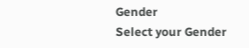Gender
Select your Gender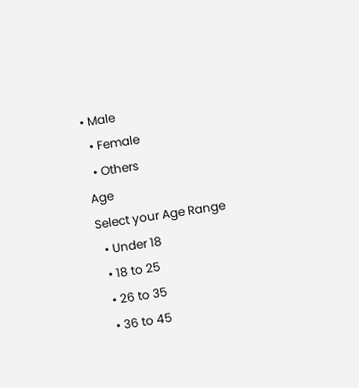• Male
  • Female
  • Others
Age
Select your Age Range
  • Under 18
  • 18 to 25
  • 26 to 35
  • 36 to 45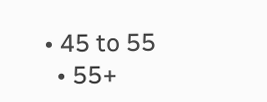• 45 to 55
  • 55+